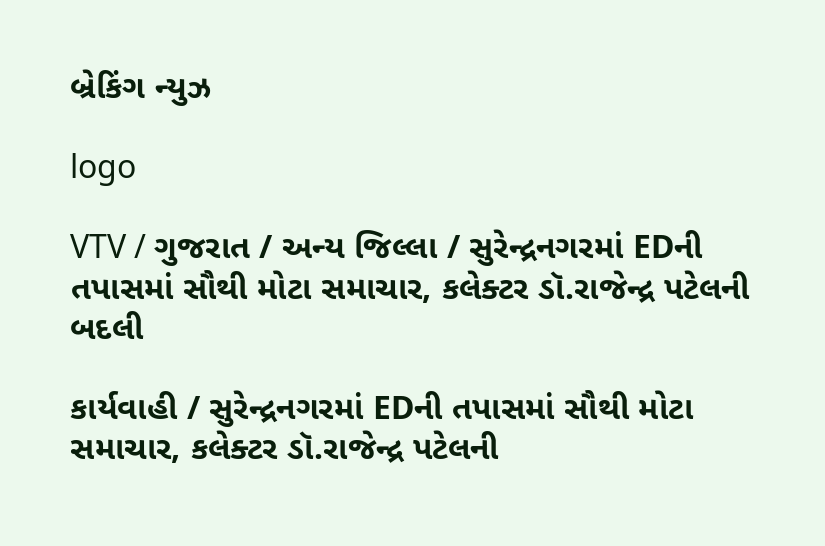બ્રેકિંગ ન્યુઝ

logo

VTV / ગુજરાત / અન્ય જિલ્લા / સુરેન્દ્રનગરમાં EDની તપાસમાં સૌથી મોટા સમાચાર, કલેક્ટર ડૉ.રાજેન્દ્ર પટેલની બદલી

કાર્યવાહી / સુરેન્દ્રનગરમાં EDની તપાસમાં સૌથી મોટા સમાચાર, કલેક્ટર ડૉ.રાજેન્દ્ર પટેલની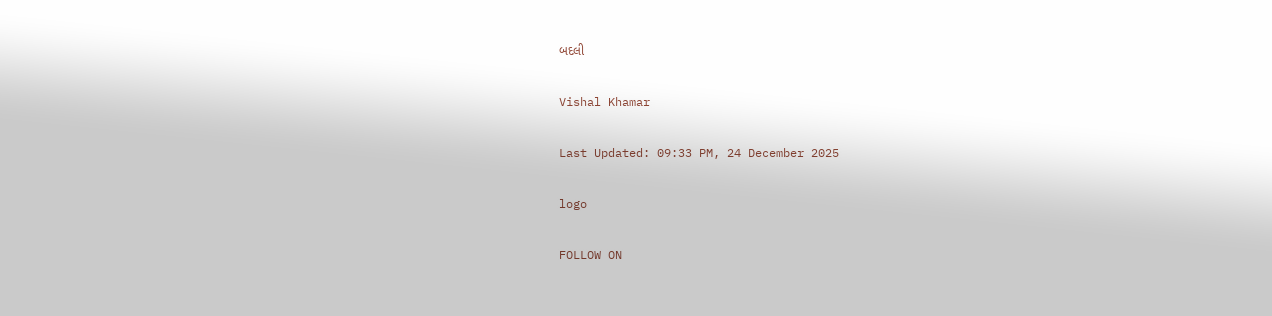બદલી

Vishal Khamar

Last Updated: 09:33 PM, 24 December 2025

logo

FOLLOW ON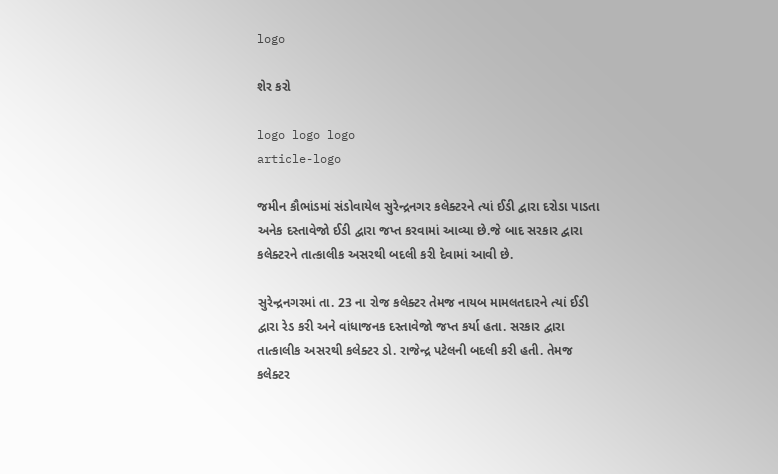logo

શેર કરો

logo logo logo
article-logo

જમીન કૌભાંડમાં સંડોવાયેલ સુરેન્દ્રનગર કલેક્ટરને ત્યાં ઈડી દ્વારા દરોડા પાડતા અનેક દસ્તાવેજો ઈડી દ્વારા જપ્ત કરવામાં આવ્યા છે.જે બાદ સરકાર દ્વારા કલેક્ટરને તાત્કાલીક અસરથી બદલી કરી દેવામાં આવી છે.

સુરેન્દ્રનગરમાં તા. 23 ના રોજ કલેક્ટર તેમજ નાયબ મામલતદારને ત્યાં ઈડી દ્વારા રેડ કરી અને વાંધાજનક દસ્તાવેજો જપ્ત કર્યા હતા. સરકાર દ્વારા તાત્કાલીક અસરથી કલેક્ટર ડો. રાજેન્દ્ર પટેલની બદલી કરી હતી. તેમજ કલેક્ટર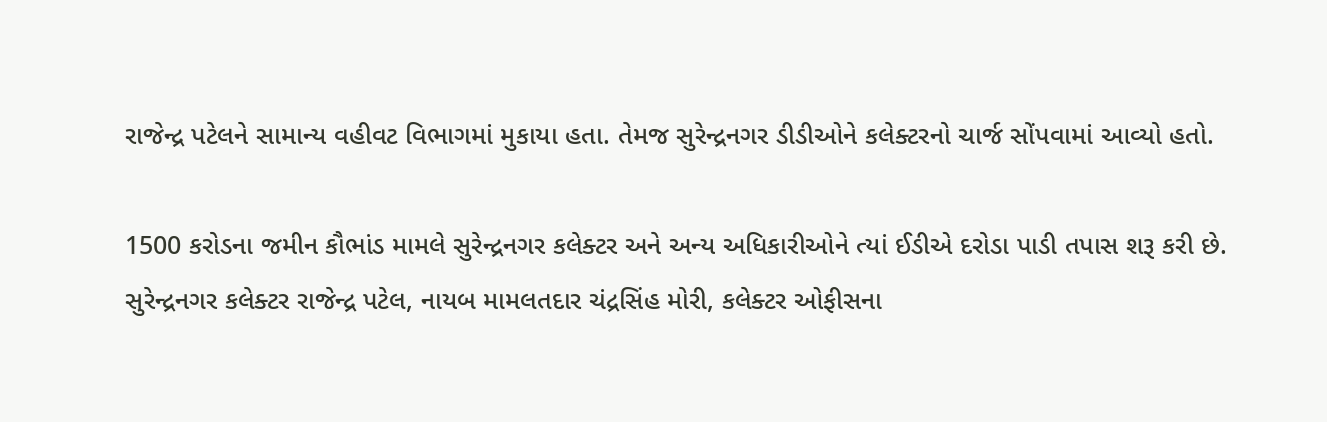રાજેન્દ્ર પટેલને સામાન્ય વહીવટ વિભાગમાં મુકાયા હતા. તેમજ સુરેન્દ્રનગર ડીડીઓને કલેક્ટરનો ચાર્જ સોંપવામાં આવ્યો હતો.

1500 કરોડના જમીન કૌભાંડ મામલે સુરેન્દ્રનગર કલેક્ટર અને અન્ય અધિકારીઓને ત્યાં ઈડીએ દરોડા પાડી તપાસ શરૂ કરી છે. સુરેન્દ્રનગર કલેક્ટર રાજેન્દ્ર પટેલ, નાયબ મામલતદાર ચંદ્રસિંહ મોરી, કલેક્ટર ઓફીસના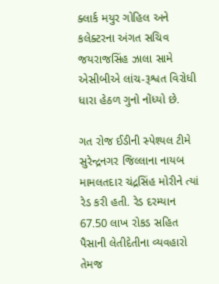ક્લાર્ક મયુર ગોહિલ અને કલેક્ટરના અંગત સચિવ જયરાજસિંહ ઝાલા સામે એસીબીએ લાંચ-રૂશ્વત વિરોધી ધારા હેઠળ ગુનો નોંધ્યો છે.

ગત રોજ ઈડીની સ્પેશ્યલ ટીમે સુરેન્દ્રનગર જિલ્લાના નાયબ મામલતદાર ચંદ્રસિંહ મોરીને ત્યાં રેડ કરી હતી. રેડ દરમ્યાન 67.50 લાખ રોકડ સહિત પૈસાની લેતીદેતીના વ્યવહારો તેમજ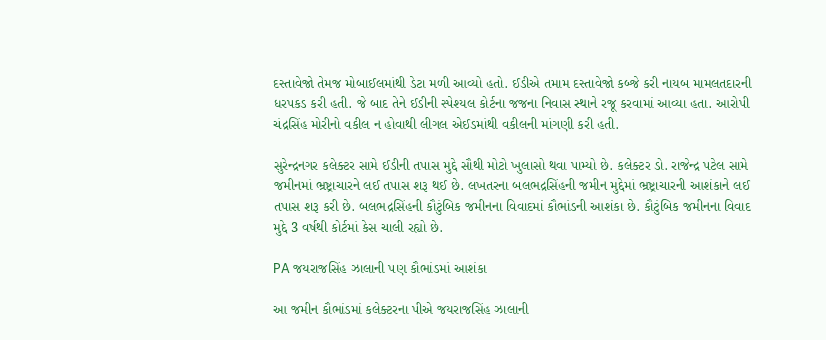દસ્તાવેજો તેમજ મોબાઈલમાંથી ડેટા મળી આવ્યો હતો. ઈડીએ તમામ દસ્તાવેજો કબ્જે કરી નાયબ મામલતદારની ધરપકડ કરી હતી. જે બાદ તેને ઈડીની સ્પેશ્યલ કોર્ટના જજના નિવાસ સ્થાને રજૂ કરવામાં આવ્યા હતા. આરોપી ચંદ્રસિંહ મોરીનો વકીલ ન હોવાથી લીગલ એઈડમાંથી વકીલની માંગણી કરી હતી.

સુરેન્દ્રનગર કલેક્ટર સામે ઈડીની તપાસ મુદ્દે સૌથી મોટો ખુલાસો થવા પામ્યો છે. કલેક્ટર ડો. રાજેન્દ્ર પટેલ સામે જમીનમાં ભ્રષ્ટ્રાચારને લઈ તપાસ શરૂ થઈ છે. લખતરના બલભદ્રસિંહની જમીન મુદ્દેમાં ભ્રષ્ટ્રાચારની આશંકાને લઈ તપાસ શરૂ કરી છે. બલભદ્રસિંહની કૌટુંબિક જમીનના વિવાદમાં કૌભાંડની આશંકા છે. કૌટુંબિક જમીનના વિવાદ મુદ્દે 3 વર્ષથી કોર્ટમાં કેસ ચાલી રહ્યો છે.

PA જયરાજસિંહ ઝાલાની પણ કૌભાંડમાં આશંકા

આ જમીન કૌભાંડમાં કલેક્ટરના પીએ જયરાજસિંહ ઝાલાની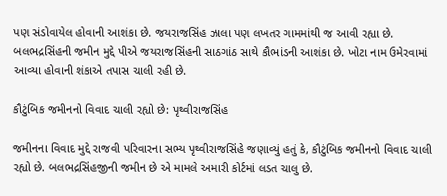પણ સંડોવાયેલ હોવાની આશંકા છે. જયરાજસિંહ ઝાલા પણ લખતર ગામમાંથી જ આવી રહ્યા છે. બલભદ્રસિંહની જમીન મુદ્દે પીએ જયરાજસિંહની સાઠગાંઠ સાથે કૌભાંડની આશંકા છે. ખોટા નામ ઉમેરવામાં આવ્યા હોવાની શંકાએ તપાસ ચાલી રહી છે.

કૌટુંબિક જમીનનો વિવાદ ચાલી રહ્યો છે: પૃથ્વીરાજસિંહ

જમીનના વિવાદ મુદ્દે રાજવી પરિવારના સભ્ય પૃથ્વીરાજસિંહે જણાવ્યું હતું કે, કૌટુંબિક જમીનનો વિવાદ ચાલી રહ્યો છે. બલભદ્રસિંહજીની જમીન છે એ મામલે અમારી કોર્ટમાં લડત ચાલુ છે.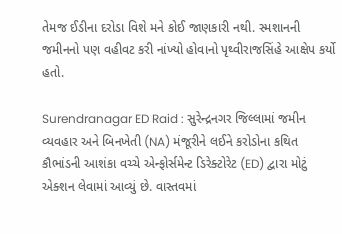તેમજ ઈડીના દરોડા વિશે મને કોઈ જાણકારી નથી. સ્મશાનની જમીનનો પણ વહીવટ કરી નાંખ્યો હોવાનો પૃથ્વીરાજસિંહે આક્ષેપ કર્યો હતો.

Surendranagar ED Raid : સુરેન્દ્રનગર જિલ્લામાં જમીન વ્યવહાર અને બિનખેતી (NA) મંજૂરીને લઈને કરોડોના કથિત કૌભાંડની આશંકા વચ્ચે એન્ફોર્સમેન્ટ ડિરેક્ટોરેટ (ED) દ્વારા મોટું એક્શન લેવામાં આવ્યું છે. વાસ્તવમાં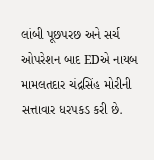લાંબી પૂછપરછ અને સર્ચ ઓપરેશન બાદ EDએ નાયબ મામલતદાર ચંદ્રસિંહ મોરીની સત્તાવાર ધરપકડ કરી છે.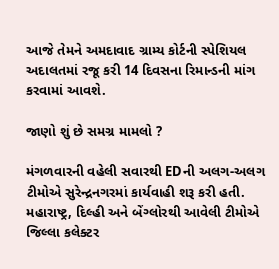આજે તેમને અમદાવાદ ગ્રામ્ય કોર્ટની સ્પેશિયલ અદાલતમાં રજૂ કરી 14 દિવસના રિમાન્ડની માંગ કરવામાં આવશે.

જાણો શું છે સમગ્ર મામલો ?

મંગળવારની વહેલી સવારથી EDની અલગ-અલગ ટીમોએ સુરેન્દ્રનગરમાં કાર્યવાહી શરૂ કરી હતી. મહારાષ્ટ્ર, દિલ્હી અને બેંગ્લોરથી આવેલી ટીમોએ જિલ્લા કલેક્ટર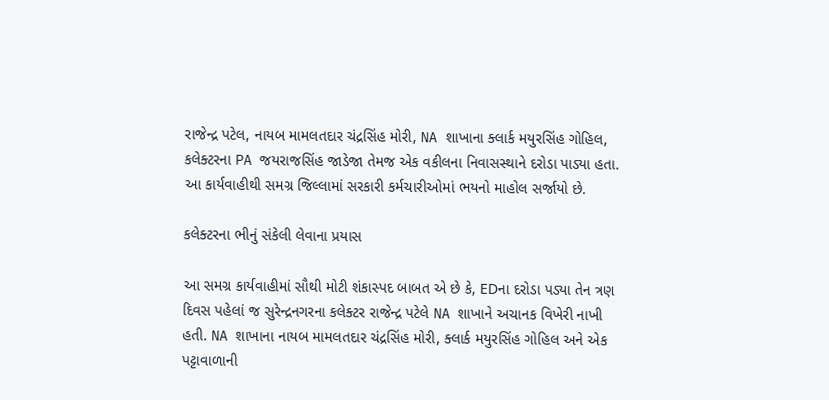રાજેન્દ્ર પટેલ, નાયબ મામલતદાર ચંદ્રસિંહ મોરી, NA શાખાના ક્લાર્ક મયુરસિંહ ગોહિલ, કલેક્ટરના PA જયરાજસિંહ જાડેજા તેમજ એક વકીલના નિવાસસ્થાને દરોડા પાડ્યા હતા. આ કાર્યવાહીથી સમગ્ર જિલ્લામાં સરકારી કર્મચારીઓમાં ભયનો માહોલ સર્જાયો છે.

કલેક્ટરના ભીનું સંકેલી લેવાના પ્રયાસ

આ સમગ્ર કાર્યવાહીમાં સૌથી મોટી શંકાસ્પદ બાબત એ છે કે, EDના દરોડા પડ્યા તેન ત્રણ દિવસ પહેલાં જ સુરેન્દ્રનગરના કલેક્ટર રાજેન્દ્ર પટેલે NA શાખાને અચાનક વિખેરી નાખી હતી. NA શાખાના નાયબ મામલતદાર ચંદ્રસિંહ મોરી, ક્લાર્ક મયુરસિંહ ગોહિલ અને એક પટ્ટાવાળાની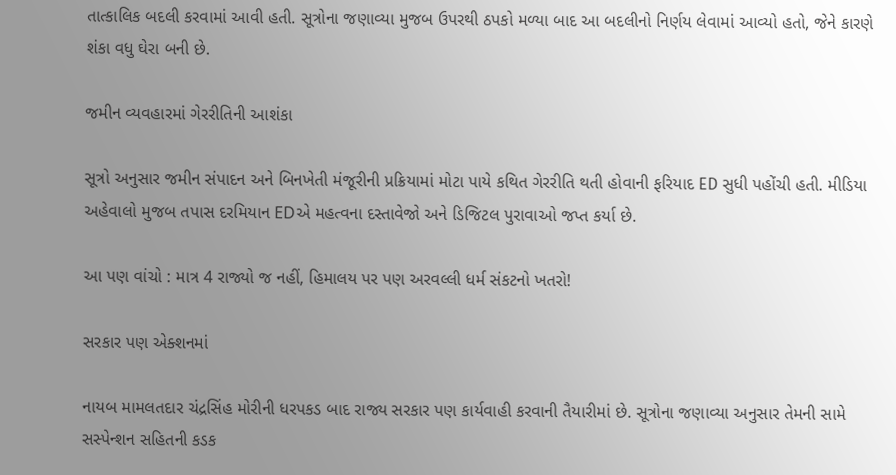તાત્કાલિક બદલી કરવામાં આવી હતી. સૂત્રોના જણાવ્યા મુજબ ઉપરથી ઠપકો મળ્યા બાદ આ બદલીનો નિર્ણય લેવામાં આવ્યો હતો, જેને કારણે શંકા વધુ ઘેરા બની છે.

જમીન વ્યવહારમાં ગેરરીતિની આશંકા

સૂત્રો અનુસાર જમીન સંપાદન અને બિનખેતી મંજૂરીની પ્રક્રિયામાં મોટા પાયે કથિત ગેરરીતિ થતી હોવાની ફરિયાદ ED સુધી પહોંચી હતી. મીડિયા અહેવાલો મુજબ તપાસ દરમિયાન EDએ મહત્વના દસ્તાવેજો અને ડિજિટલ પુરાવાઓ જપ્ત કર્યા છે.

આ પણ વાંચો : માત્ર 4 રાજ્યો જ નહીં, હિમાલય પર પણ અરવલ્લી ધર્મ સંકટનો ખતરો!

સરકાર પણ એક્શનમાં

નાયબ મામલતદાર ચંદ્રસિંહ મોરીની ધરપકડ બાદ રાજ્ય સરકાર પણ કાર્યવાહી કરવાની તૈયારીમાં છે. સૂત્રોના જણાવ્યા અનુસાર તેમની સામે સસ્પેન્શન સહિતની કડક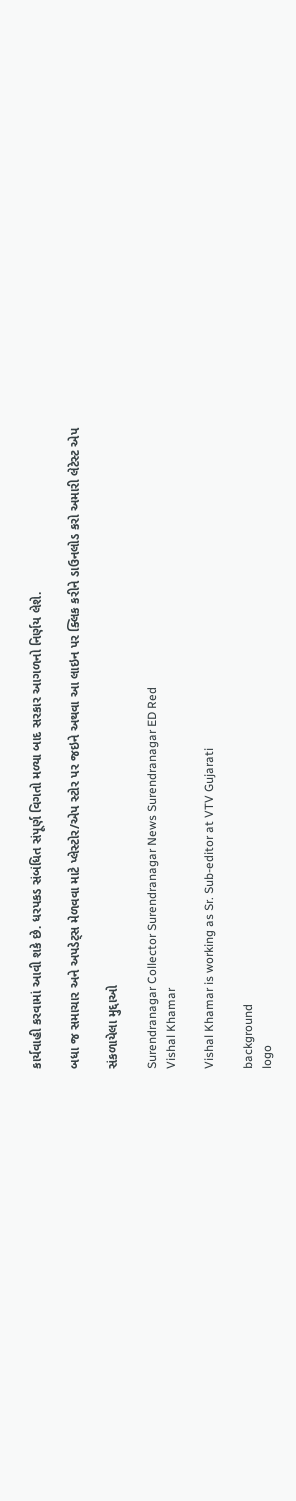કાર્યવાહી કરવામાં આવી શકે છે. ધરપકડ સંબંધિત સંપૂર્ણ વિગતો મળ્યા બાદ સરકાર આગળનો નિર્ણય લેશે.

બધા જ સમાચાર અને અપડેટ્સ મેળવવા માટે પ્લેસ્ટોર/એપ સ્ટોર પર જઇને અથવા આ લાઇન પર ક્લિક કરીને ડાઉનલોડ કરો અમારી લેટેસ્ટ એપ

સંકળાયેલા મુદ્દાઓ

Surendranagar Collector Surendranagar News Surendranagar ED Red
Vishal Khamar

Vishal Khamar is working as Sr. Sub-editor at VTV Gujarati

background
logo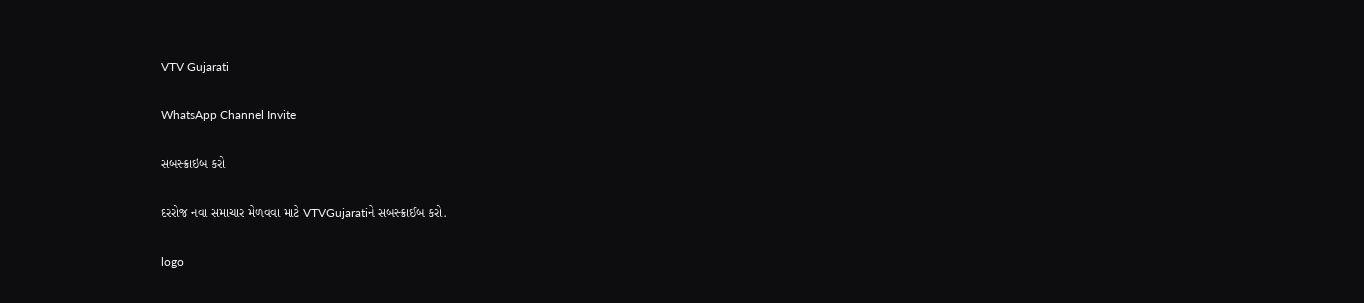VTV Gujarati

WhatsApp Channel Invite

સબસ્ક્રાઇબ કરો

દરરોજ નવા સમાચાર મેળવવા માટે VTVGujaratiને સબસ્ક્રાઈબ કરો.

logo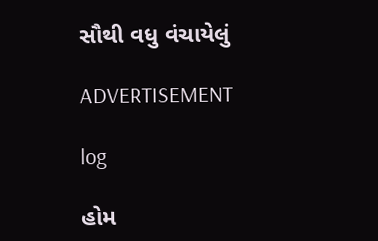સૌથી વધુ વંચાયેલું

ADVERTISEMENT

log

હોમ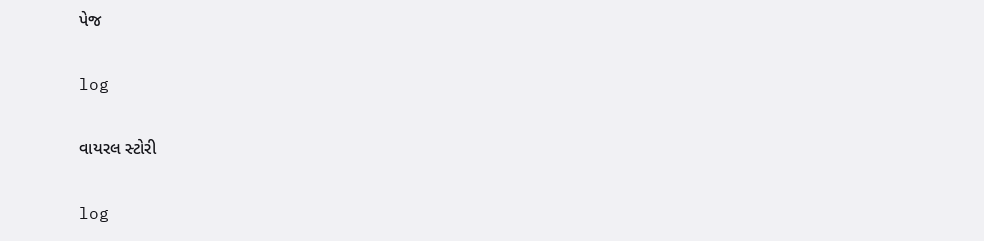પેજ

log

વાયરલ સ્ટોરી

log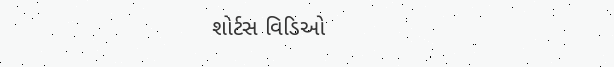શોર્ટસ વિડિઓ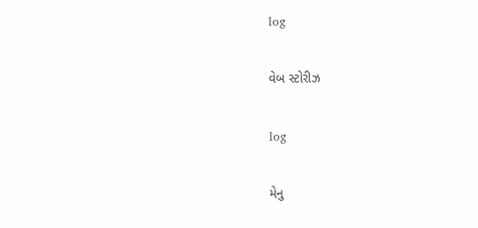log

વેબ સ્ટોરીઝ

log

મેનુ